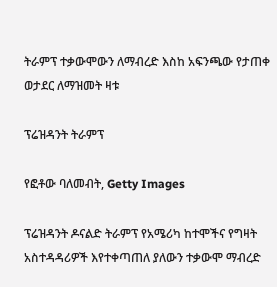ትራምፕ ተቃውሞውን ለማብረድ እስከ አፍንጫው የታጠቀ ወታደር ለማዝመት ዛቱ

ፕሬዝዳንት ትራምፕ

የፎቶው ባለመብት, Getty Images

ፕሬዝዳንት ዶናልድ ትራምፕ የአሜሪካ ከተሞችና የግዛት አስተዳዳሪዎች እየተቀጣጠለ ያለውን ተቃውሞ ማብረድ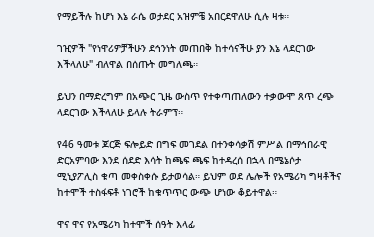የማይችሉ ከሆነ እኔ ራሴ ወታደር አዝምቼ አበርደዋለሁ ሲሉ ዛቱ።

ገዢዎች "የነዋሪዎቻችሁን ደኅንነት መጠበቅ ከተሳናችሁ ያን እኔ ላደርገው እችላለሁ" ብለዋል በሰጡት መግለጫ።

ይህን በማድረግም በአጭር ጊዜ ውስጥ የተቀጣጠለውን ተቃውሞ ጸጥ ረጭ ላደርገው እችላለሁ ይላሉ ትራምፕ።

የ46 ዓመቱ ጆርጅ ፍሎይድ በግፍ መገደል በተንቀሳቃሽ ምሥል በማኅበራዊ ድርአምባው እንደ ሰደድ እሳት ከጫፍ ጫፍ ከተዳረሰ በኋላ በሜኔሶታ ሚኒያፖሊስ ቁጣ መቀስቀሱ ይታወሳል። ይህም ወደ ሌሎች የአሜሪካ ግዛቶችና ከተሞች ተስፋፍቶ ነገሮች ከቁጥጥር ውጭ ሆነው ቆይተዋል።

ዋና ዋና የአሜሪካ ከተሞች ሰዓት እላፊ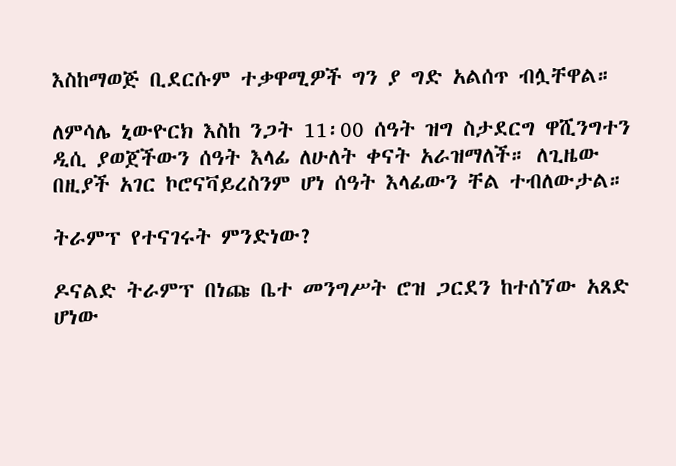እስከማወጅ ቢደርሱም ተቃዋሚዎች ግን ያ ግድ አልሰጥ ብሏቸዋል።

ለምሳሌ ኒውዮርክ እስከ ንጋት 11፡00 ሰዓት ዝግ ስታደርግ ዋሺንግተን ዲሲ ያወጀችውን ሰዓት እላፊ ለሁለት ቀናት አራዝማለች። ለጊዜው በዚያች አገር ኮሮናቫይረስንም ሆነ ሰዓት እላፊውን ቸል ተብለውታል።

ትራምፕ የተናገሩት ምንድነው?

ዶናልድ ትራምፕ በነጩ ቤተ መንግሥት ሮዝ ጋርደን ከተሰኘው አጸድ ሆነው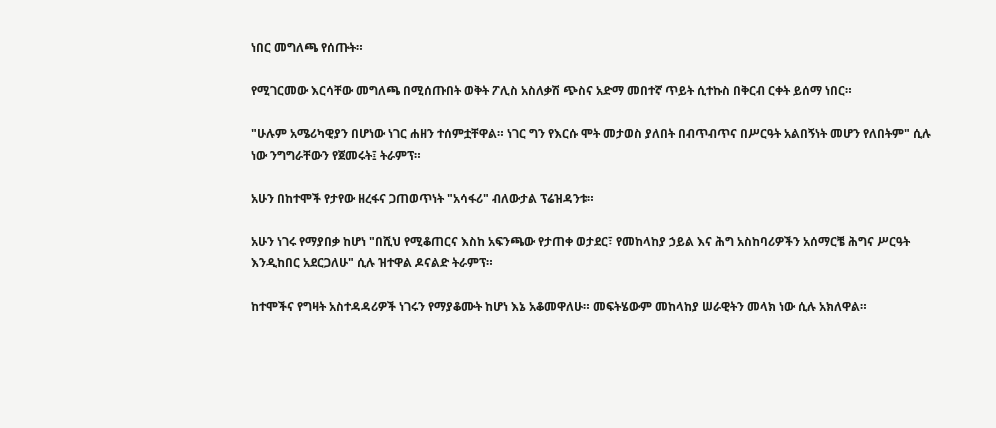ነበር መግለጫ የሰጡት።

የሚገርመው እርሳቸው መግለጫ በሚሰጡበት ወቅት ፖሊስ አስለቃሽ ጭስና አድማ መበተኛ ጥይት ሲተኩስ በቅርብ ርቀት ይሰማ ነበር።

"ሁሉም አሜሪካዊያን በሆነው ነገር ሐዘን ተሰምቷቸዋል። ነገር ግን የእርሱ ሞት መታወስ ያለበት በብጥብጥና በሥርዓት አልበኝነት መሆን የለበትም" ሲሉ ነው ንግግራቸውን የጀመሩት፤ ትራምፕ።

አሁን በከተሞች የታየው ዘረፋና ጋጠወጥነት "አሳፋሪ" ብለውታል ፕሬዝዳንቱ።

አሁን ነገሩ የማያበቃ ከሆነ "በሺህ የሚቆጠርና እስከ አፍንጫው የታጠቀ ወታደር፣ የመከላከያ ኃይል እና ሕግ አስከባሪዎችን አሰማርቼ ሕግና ሥርዓት እንዲከበር አደርጋለሁ" ሲሉ ዝተዋል ዶናልድ ትራምፕ።

ከተሞችና የግዛት አስተዳዳሪዎች ነገሩን የማያቆሙት ከሆነ እኔ አቆመዋለሁ። መፍትሄውም መከላከያ ሠራዊትን መላክ ነው ሲሉ አክለዋል።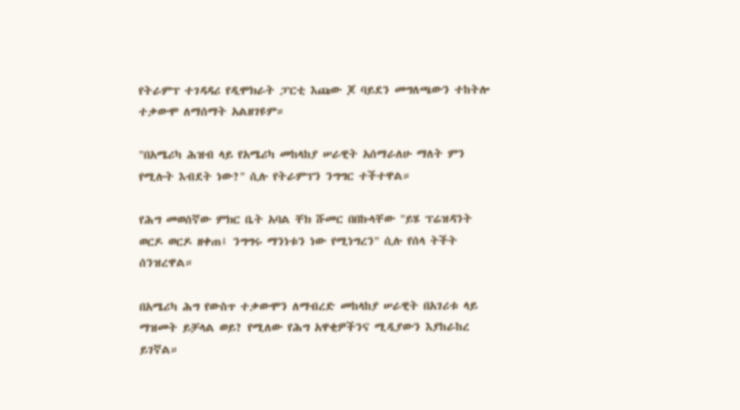የትራምፕ ተገዳዳሪ የዲሞክራት ፓርቲ እጩው ጆ ባይደን መግለጫውን ተከትሎ ተቃውሞ ለማሰማት አልዘገዩም።

"በአሜሪካ ሕዝብ ላይ የአሜሪካ መከላከያ ሠራዊት አሰማራለሁ ማለት ምን የሚሉት እብደት ነው?" ሲሉ የትራምፕን ንግግር ተችተዋል።

የሕግ መወሰኛው ምክር ቤት አባል ቸክ ሹመር በበኩላቸው "ይሄ ፕሬዝዳንት ወርዶ ወርዶ ዘቀጠ፤ ንግግሩ ማንነቱን ነው የሚነግረን" ሲሉ የሰላ ትችት ሰንዝረዋል።

በአሜሪካ ሕግ የውስጥ ተቃውሞን ለማብረድ መከላከያ ሠራዊት በአገሪቱ ላይ ማዝመት ይቻላል ወይ? የሚለው የሕግ አዋቂዎችንና ሚዲያውን እያከራከረ ይገኛል።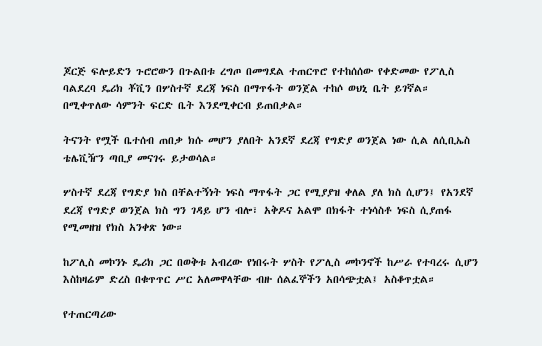ጆርጅ ፍሎይድን ጉሮሮውን በጉልበቱ ረግጦ በመግደል ተጠርጥሮ የተከሰሰው የቀድመው የፖሊስ ባልደረባ ዴሪክ ቾቪን በሦስተኛ ደረጃ ነፍስ በማጥፋት ወንጀል ተከሶ ወህኒ ቤት ይገኛል። በሚቀጥለው ሳምንት ፍርድ ቤት እንደሚቀርብ ይጠበቃል።

ትናንት የሟች ቤተሰብ ጠበቃ ክሱ መሆን ያለበት አንደኛ ደረጃ የግድያ ወንጀል ነው ሲል ለሲቢኤስ ቴሌቪዥን ጣቢያ መናገሩ ይታወሳል።

ሦስተኛ ደረጃ የግድያ ክስ በቸልተኝነት ነፍስ ማጥፋት ጋር የሚያያዝ ቀለል ያለ ክስ ሲሆን፤ የአንደኛ ደረጃ የግድያ ወንጀል ክስ ግን ገዳይ ሆን ብሎ፣ አቅዶና አልሞ በክፋት ተነሳስቶ ነፍስ ሲያጠፋ የሚመዘዝ የክስ አንቀጽ ነው።

ከፖሊስ መኮንኑ ዴሪክ ጋር በወቅቱ አብረው የነበሩት ሦስት የፖሊስ መኮንኖች ከሥራ የተባረሩ ሲሆን እስከዛሬም ድረስ በቁጥጥር ሥር አለመዋላቸው ብዙ ሰልፈኞችን አበሳጭቷል፤ አስቆጥቷል።

የተጠርጣሪው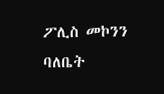ፖሊስ መኮንን ባለቤት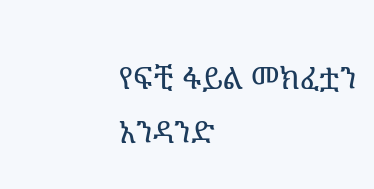የፍቺ ፋይል መክፈቷን አንዳንድ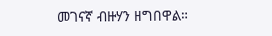መገናኛ ብዙሃን ዘግበዋል።